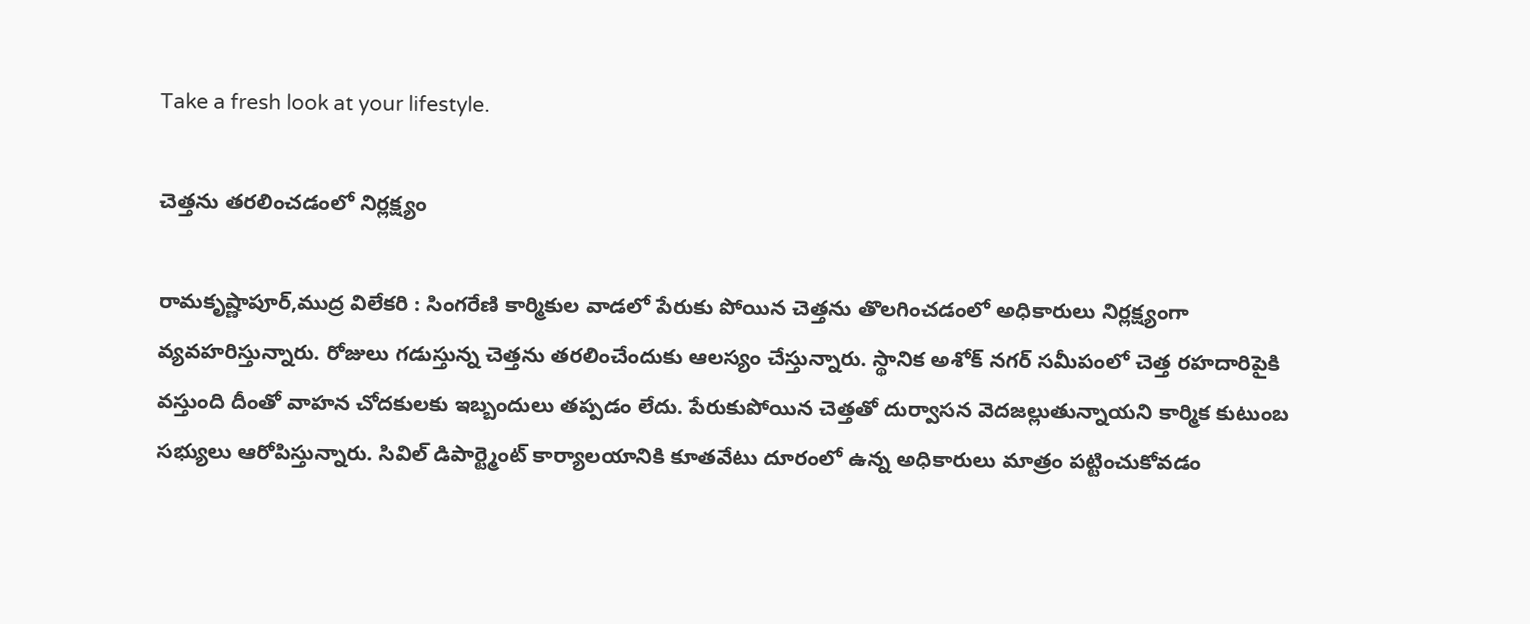Take a fresh look at your lifestyle.

చెత్తను తరలించడంలో నిర్లక్ష్యం

రామకృష్ణాపూర్,ముద్ర విలేకరి : సింగరేణి కార్మికుల వాడలో పేరుకు పోయిన చెత్తను తొలగించడంలో అధికారులు నిర్లక్ష్యంగా వ్యవహరిస్తున్నారు. రోజులు గడుస్తున్న చెత్తను తరలించేందుకు ఆలస్యం చేస్తున్నారు. స్థానిక అశోక్ నగర్ సమీపంలో చెత్త రహదారిపైకి వస్తుంది దీంతో వాహన చోదకులకు ఇబ్బందులు తప్పడం లేదు. పేరుకుపోయిన చెత్తతో దుర్వాసన వెదజల్లుతున్నాయని కార్మిక కుటుంబ సభ్యులు ఆరోపిస్తున్నారు. సివిల్ డిపార్ట్మెంట్ కార్యాలయానికి కూతవేటు దూరంలో ఉన్న అధికారులు మాత్రం పట్టించుకోవడం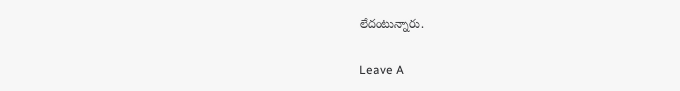లేదంటున్నారు.

Leave A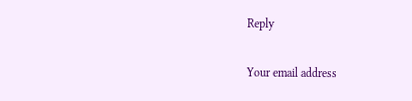Reply

Your email address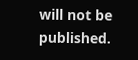will not be published.